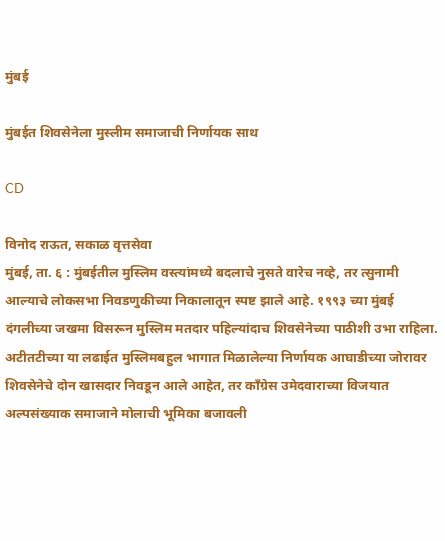मुंबई

मुंबईत शिवसेनेला मुस्लीम समाजाची निर्णायक साथ

CD

विनोद राऊत, सकाळ वृत्तसेवा
मुंबई, ता. ६ : मुंबईतील मुस्लिम वस्त्यांमध्ये बदलाचे नुसते वारेच नव्हे, तर त्सुनामी आल्याचे लोकसभा निवडणुकीच्या निकालातून स्पष्ट झाले आहे. १९९३ च्या मुंबई दंगलीच्या जखमा विसरून मुस्लिम मतदार पहिल्यांदाच शिवसेनेच्या पाठीशी उभा राहिला. अटीतटीच्या या लढाईत मुस्लिमबहुल भागात मिळालेल्या निर्णायक आघाडीच्या जोरावर शिवसेनेचे दोन खासदार निवडून आले आहेत, तर काँग्रेस उमेदवाराच्या विजयात अल्पसंख्याक समाजाने मोलाची भूमिका बजावली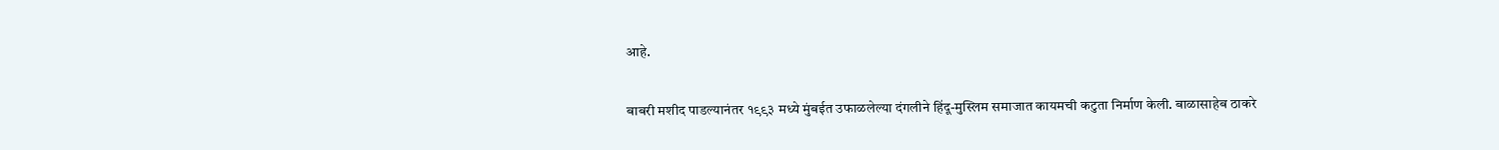आहे.

बाबरी मशीद पाडल्यानंतर १९९३ मध्ये मुंबईत उफाळलेल्या दंगलीने हिंदू-मुस्लिम समाजात कायमची कटुता निर्माण केली. बाळासाहेब ठाकरे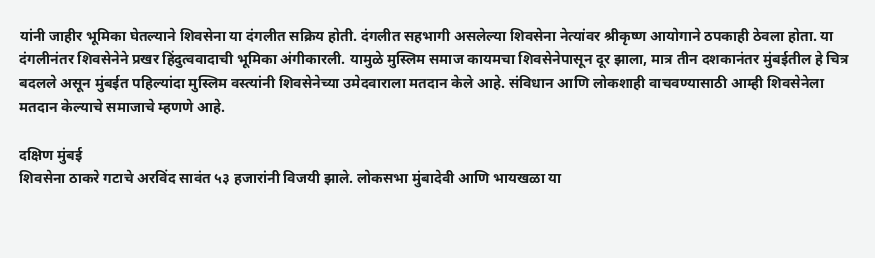यांनी जाहीर भूमिका घेतल्याने शिवसेना या दंगलीत सक्रिय होती. दंगलीत सहभागी असलेल्या शिवसेना नेत्यांवर श्रीकृष्ण आयोगाने ठपकाही ठेवला होता. या दंगलीनंतर शिवसेनेने प्रखर हिंदुत्ववादाची भूमिका अंगीकारली. यामुळे मुस्लिम समाज कायमचा शिवसेनेपासून दूर झाला, मात्र तीन दशकानंतर मुंबईतील हे चित्र बदलले असून मुंबईत पहिल्यांदा मुस्लिम वस्त्यांनी शिवसेनेच्या उमेदवाराला मतदान केले आहे. संविधान आणि लोकशाही वाचवण्यासाठी आम्ही शिवसेनेला मतदान केल्याचे समाजाचे म्हणणे आहे.

दक्षिण मुंबई
शिवसेना ठाकरे गटाचे अरविंद सावंत ५३ हजारांनी विजयी झाले. लोकसभा मुंबादेवी आणि भायखळा या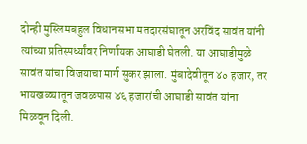दोन्ही मुस्लिमबहुल विधानसभा मतदारसंघातून अरविंद सावंत यांनी त्यांच्या प्रतिस्पर्ध्यांवर निर्णायक आघाडी घेतली. या आघाडीमुळे सावंत यांचा विजयाचा मार्ग सुकर झाला. मुंबादेवीतून ४० हजार, तर भायखळ्यातून जवळपास ४६ हजारांची आघाडी सावंत यांना मिळवून दिली.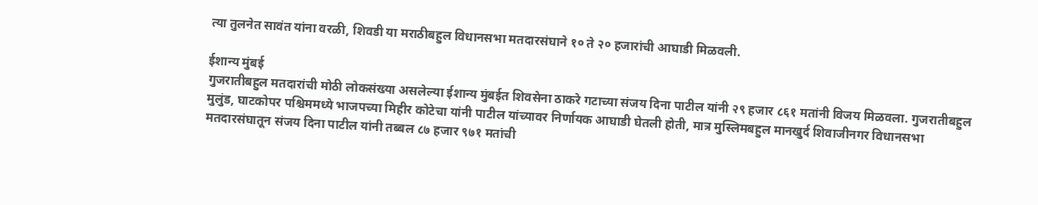त्या तुलनेत सावंत यांना वरळी, शिवडी या मराठीबहुल विधानसभा मतदारसंघाने १० ते २० हजारांची आघाडी मिळवली.

ईशान्य मुंबई
गुजरातीबहुल मतदारांची मोठी लोकसंख्या असलेल्या ईशान्य मुंबईत शिवसेना ठाकरे गटाच्या संजय दिना पाटील यांनी २९ हजार ८६१ मतांनी विजय मिळवला. गुजरातीबहुल मुलुंड, घाटकोपर पश्चिममध्ये भाजपच्या मिहीर कोटेचा यांनी पाटील यांच्यावर निर्णायक आघाडी घेतली होती, मात्र मुस्लिमबहुल मानखुर्द शिवाजीनगर विधानसभा मतदारसंघातून संजय दिना पाटील यांनी तब्बल ८७ हजार ९७१ मतांची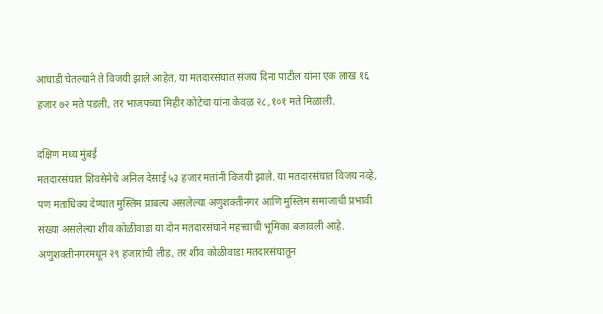आघाडी घेतल्याने ते विजयी झाले आहेत. या मतदारसंघात संजय दिना पाटील यांना एक लाख १६ हजार ७२ मते पडली, तर भाजपच्या मिहीर कोटेचा यांना केवळ २८,१०१ मते मिळाली.

दक्षिण मध्य मुंबई
मतदारसंघात शिवसेनेचे अनिल देसाई ५३ हजार मतांनी विजयी झाले. या मतदारसंघात विजय नव्हे, पण मताधिक्य देण्यात मुस्लिम प्राबल्य असलेल्या अणुशक्तीनगर आणि मुस्लिम समाजाची प्रभावी संख्या असलेल्या शीव कोळीवाडा या दोन मतदारसंघाने महत्त्वाची भूमिका बजावली आहे. अणुशक्तीनगरमधून २९ हजारांची लीड, तर शीव कोळीवाडा मतदारसंघातून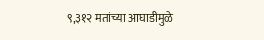९,३१२ मतांच्या आघाडीमुळे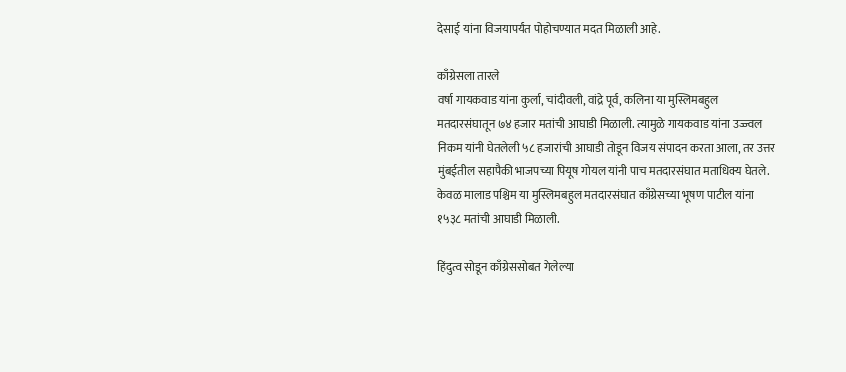देसाई यांना विजयापर्यंत पोहोचण्यात मदत मिळाली आहे.

काँग्रेसला तारले
वर्षा गायकवाड यांना कुर्ला, चांदीवली, वांद्रे पूर्व, कलिना या मुस्लिमबहुल मतदारसंघातून ७४ हजार मतांची आघाडी मिळाली. त्यामुळे गायकवाड यांना उज्ज्वल निकम यांनी घेतलेली ५८ हजारांची आघाडी तोडून विजय संपादन करता आला, तर उत्तर मुंबईतील सहापैकी भाजपच्या पियूष गोयल यांनी पाच मतदारसंघात मताधिक्य घेतले. केवळ मालाड पश्चिम या मुस्लिमबहुल मतदारसंघात काँग्रेसच्या भूषण पाटील यांना १५३८ मतांची आघाडी मिळाली.

हिंदुत्व सोडून काँग्रेससोबत गेलेल्या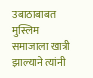उबाठाबाबत मुस्लिम समाजाला खात्री झाल्याने त्यांनी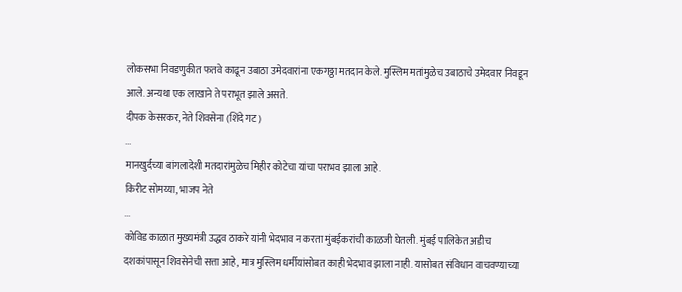लोकसभा निवडणुकीत फतवे काढून उबाठा उमेदवारांना एकगठ्ठा मतदान केले. मुस्लिम मतांमुळेच उबाठाचे उमेदवार निवडून आले. अन्यथा एक लाखाने ते पराभूत झाले असते.
दीपक केसरकर, नेते शिवसेना (शिंदे गट)
...
मानखुर्दच्या बांगलादेशी मतदारांमुळेच मिहीर कोटेचा यांचा पराभव झाला आहे.
किरीट सोमय्या, भाजप नेते
...
कोविड काळात मुख्यमंत्री उद्धव ठाकरे यांनी भेदभाव न करता मुंबईकरांची काळजी घेतली. मुंबई पालिकेत अडीच दशकांपासून शिवसेनेची सत्ता आहे, मात्र मुस्लिम धर्मीयांसोबत काही भेदभाव झाला नाही. यासोबत संविधान वाचवण्याच्या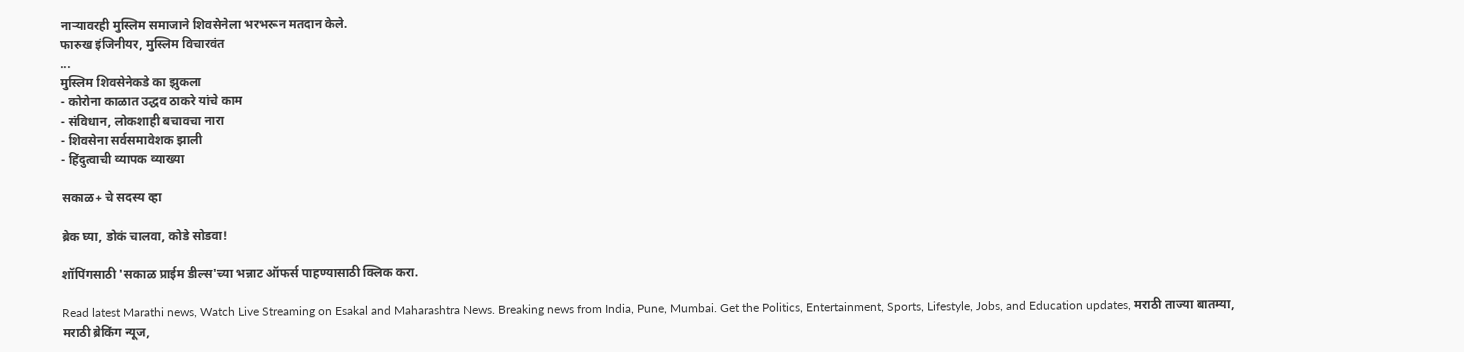नाऱ्यावरही मुस्लिम समाजाने शिवसेनेला भरभरून मतदान केले.
फारुख इंजिनीयर, मुस्लिम विचारवंत
...
मुस्लिम शिवसेनेकडे का झुकला
- कोरोना काळात उद्धव ठाकरे यांचे काम
- संविधान, लोकशाही बचावचा नारा
- शिवसेना सर्वसमावेशक झाली
- हिंदुत्वाची व्यापक व्याख्या

सकाळ+ चे सदस्य व्हा

ब्रेक घ्या, डोकं चालवा, कोडे सोडवा!

शॉपिंगसाठी 'सकाळ प्राईम डील्स'च्या भन्नाट ऑफर्स पाहण्यासाठी क्लिक करा.

Read latest Marathi news, Watch Live Streaming on Esakal and Maharashtra News. Breaking news from India, Pune, Mumbai. Get the Politics, Entertainment, Sports, Lifestyle, Jobs, and Education updates, मराठी ताज्या बातम्या, मराठी ब्रेकिंग न्यूज,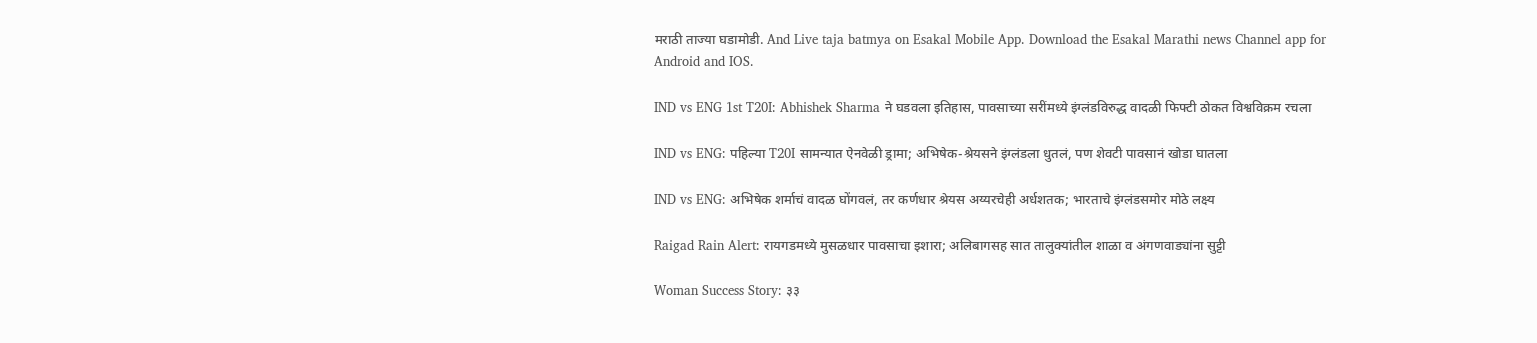मराठी ताज्या घडामोडी. And Live taja batmya on Esakal Mobile App. Download the Esakal Marathi news Channel app for Android and IOS.

IND vs ENG 1st T20I: Abhishek Sharma ने घडवला इतिहास, पावसाच्या सरींमध्ये इंग्लंडविरुद्ध वादळी फिफ्टी ठोकत विश्वविक्रम रचला

IND vs ENG: पहिल्या T20I सामन्यात ऐनवेळी ड्रामा; अभिषेक-श्रेयसने इंग्लंडला धुतलं, पण शेवटी पावसानं खोडा घातला

IND vs ENG: अभिषेक शर्माचं वादळ घोंगवलं, तर कर्णधार श्रेयस अय्यरचेही अर्धशतक; भारताचे इंग्लंडसमोर मोठे लक्ष्य

Raigad Rain Alert: रायगडमध्ये मुसळधार पावसाचा इशारा; अलिबागसह सात तालुक्यांतील शाळा व अंगणवाड्यांना सुट्टी

Woman Success Story: ३३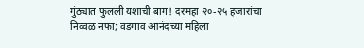गुंठ्यात फुलली यशाची बाग! दरमहा २०-२५ हजारांचा निव्वळ नफा; वडगाव आनंदच्या महिला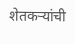शेतकऱ्यांची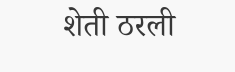शेती ठरली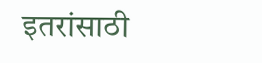इतरांसाठी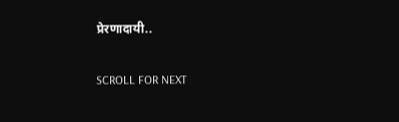प्रेरणादायी..

SCROLL FOR NEXT